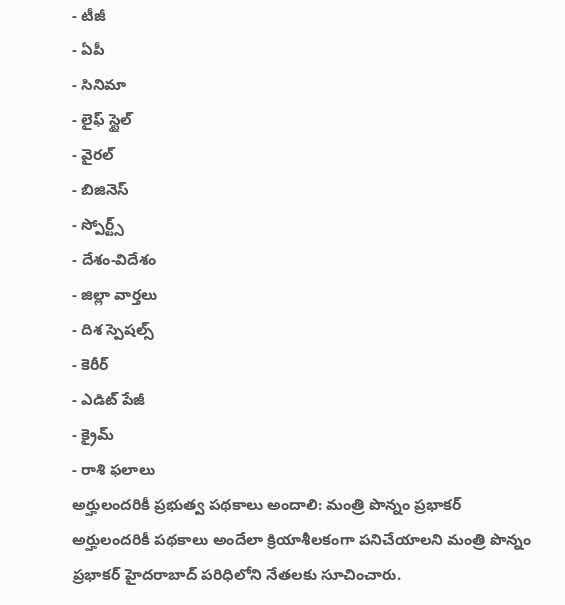- టీజీ
- ఏపీ
- సినిమా
- లైఫ్ స్టైల్
- వైరల్
- బిజినెస్
- స్పోర్ట్స్
- దేశం-విదేశం
- జిల్లా వార్తలు
- దిశ స్పెషల్స్
- కెరీర్
- ఎడిట్ పేజీ
- క్రైమ్
- రాశి ఫలాలు
అర్హులందరికీ ప్రభుత్వ పథకాలు అందాలి: మంత్రి పొన్నం ప్రభాకర్
అర్హులందరికీ పథకాలు అందేలా క్రియాశీలకంగా పనిచేయాలని మంత్రి పొన్నం ప్రభాకర్ హైదరాబాద్ పరిధిలోని నేతలకు సూచించారు.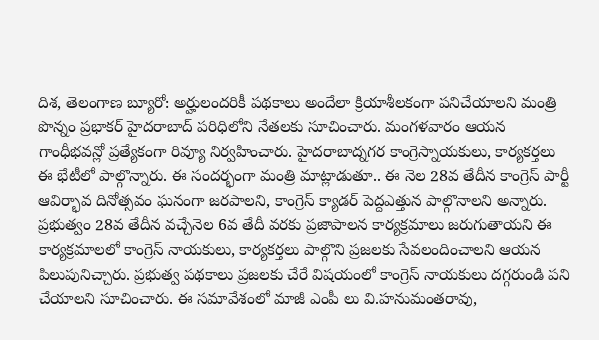దిశ, తెలంగాణ బ్యూరో: అర్హులందరికీ పథకాలు అందేలా క్రియాశీలకంగా పనిచేయాలని మంత్రి పొన్నం ప్రభాకర్ హైదరాబాద్ పరిధిలోని నేతలకు సూచించారు. మంగళవారం ఆయన గాంధీభవన్లో ప్రత్యేకంగా రివ్యూ నిర్వహించారు. హైదరాబాద్నగర కాంగ్రెస్నాయకులు, కార్యకర్తలు ఈ భేటీలో పాల్గొన్నారు. ఈ సందర్భంగా మంత్రి మాట్లాడుతూ.. ఈ నెల 28వ తేదీన కాంగ్రెస్ పార్టీ ఆవిర్భావ దినోత్సవం ఘనంగా జరపాలని, కాంగ్రెస్ క్యాడర్ పెద్దఎత్తున పాల్గొనాలని అన్నారు. ప్రభుత్వం 28వ తేదీన వచ్చేనెల 6వ తేదీ వరకు ప్రజాపాలన కార్యక్రమాలు జరుగుతాయని ఈ కార్యక్రమాలలో కాంగ్రెస్ నాయకులు, కార్యకర్తలు పాల్గొని ప్రజలకు సేవలందించాలని ఆయన పిలుపునిచ్చారు. ప్రభుత్వ పథకాలు ప్రజలకు చేరే విషయంలో కాంగ్రెస్ నాయకులు దగ్గరుండి పని చేయాలని సూచించారు. ఈ సమావేశంలో మాజీ ఎంపీ లు వి.హనుమంతరావు,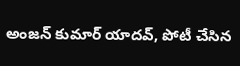అంజన్ కుమార్ యాదవ్, పోటీ చేసిన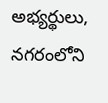అభ్యర్థులు, నగరంలోని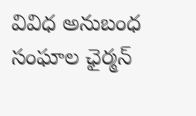వివిధ అనుబంధ సంఘాల ఛైర్మన్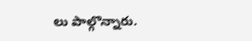లు పాల్గొన్నారు.